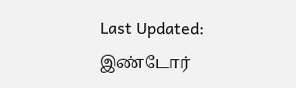Last Updated:
இண்டோர்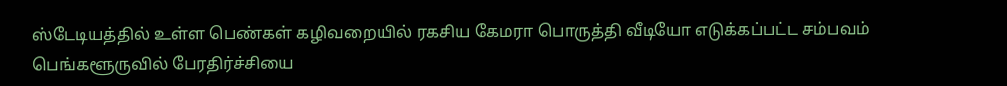ஸ்டேடியத்தில் உள்ள பெண்கள் கழிவறையில் ரகசிய கேமரா பொருத்தி வீடியோ எடுக்கப்பட்ட சம்பவம் பெங்களூருவில் பேரதிர்ச்சியை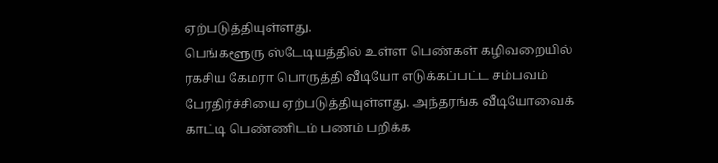ஏற்படுத்தியுள்ளது.
பெங்களூரு ஸ்டேடியத்தில் உள்ள பெண்கள் கழிவறையில் ரகசிய கேமரா பொருத்தி வீடியோ எடுக்கப்பட்ட சம்பவம் பேரதிர்ச்சியை ஏற்படுத்தியுள்ளது. அந்தரங்க வீடியோவைக் காட்டி பெண்ணிடம் பணம் பறிக்க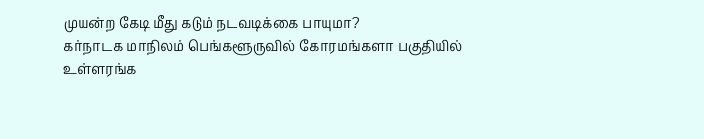முயன்ற கேடி மீது கடும் நடவடிக்கை பாயுமா?
கர்நாடக மாநிலம் பெங்களூருவில் கோரமங்களா பகுதியில் உள்ளரங்க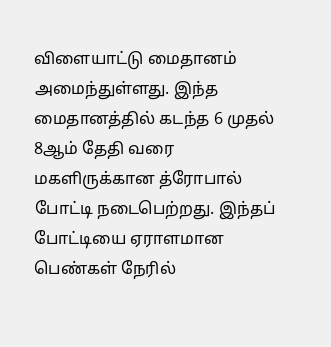விளையாட்டு மைதானம் அமைந்துள்ளது. இந்த மைதானத்தில் கடந்த 6 முதல் 8ஆம் தேதி வரை மகளிருக்கான த்ரோபால் போட்டி நடைபெற்றது. இந்தப் போட்டியை ஏராளமான பெண்கள் நேரில்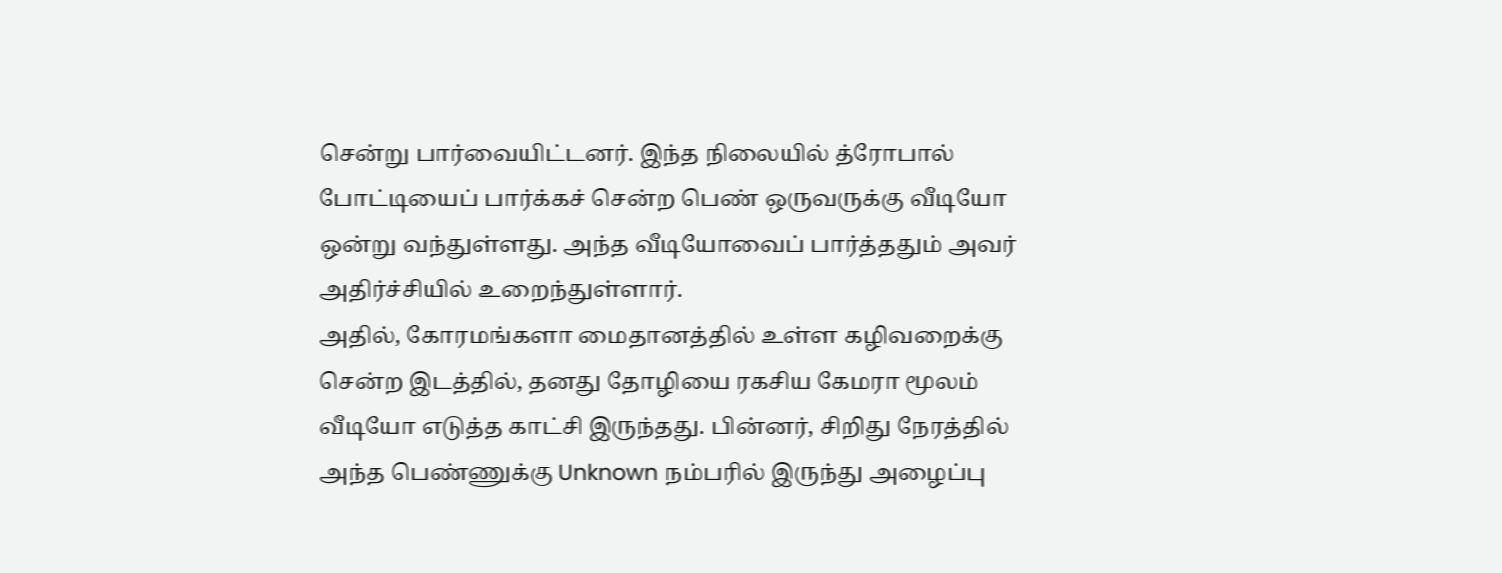சென்று பார்வையிட்டனர். இந்த நிலையில் த்ரோபால் போட்டியைப் பார்க்கச் சென்ற பெண் ஒருவருக்கு வீடியோ ஒன்று வந்துள்ளது. அந்த வீடியோவைப் பார்த்ததும் அவர் அதிர்ச்சியில் உறைந்துள்ளார்.
அதில், கோரமங்களா மைதானத்தில் உள்ள கழிவறைக்கு சென்ற இடத்தில், தனது தோழியை ரகசிய கேமரா மூலம் வீடியோ எடுத்த காட்சி இருந்தது. பின்னர், சிறிது நேரத்தில் அந்த பெண்ணுக்கு Unknown நம்பரில் இருந்து அழைப்பு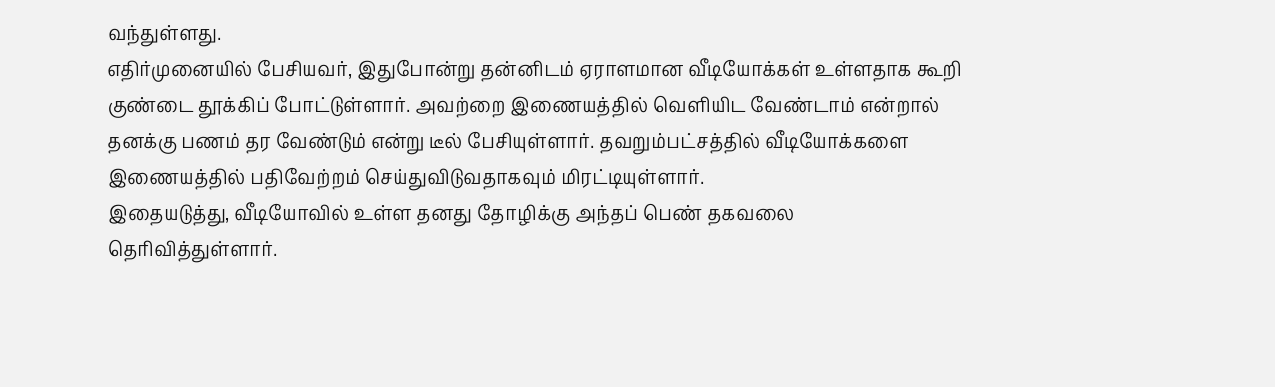வந்துள்ளது.
எதிர்முனையில் பேசியவர், இதுபோன்று தன்னிடம் ஏராளமான வீடியோக்கள் உள்ளதாக கூறி குண்டை தூக்கிப் போட்டுள்ளார். அவற்றை இணையத்தில் வெளியிட வேண்டாம் என்றால் தனக்கு பணம் தர வேண்டும் என்று டீல் பேசியுள்ளார். தவறும்பட்சத்தில் வீடியோக்களை இணையத்தில் பதிவேற்றம் செய்துவிடுவதாகவும் மிரட்டியுள்ளார்.
இதையடுத்து, வீடியோவில் உள்ள தனது தோழிக்கு அந்தப் பெண் தகவலை தெரிவித்துள்ளார்.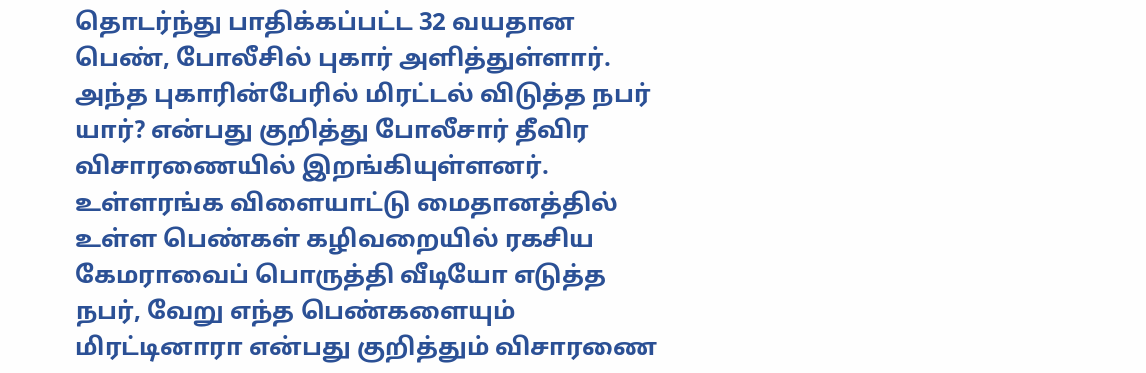தொடர்ந்து பாதிக்கப்பட்ட 32 வயதான பெண், போலீசில் புகார் அளித்துள்ளார். அந்த புகாரின்பேரில் மிரட்டல் விடுத்த நபர் யார்? என்பது குறித்து போலீசார் தீவிர விசாரணையில் இறங்கியுள்ளனர்.
உள்ளரங்க விளையாட்டு மைதானத்தில் உள்ள பெண்கள் கழிவறையில் ரகசிய கேமராவைப் பொருத்தி வீடியோ எடுத்த நபர், வேறு எந்த பெண்களையும் மிரட்டினாரா என்பது குறித்தும் விசாரணை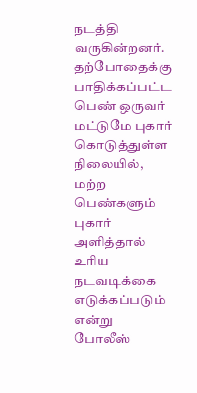நடத்தி வருகின்றனர். தற்போதைக்கு பாதிக்கப்பட்ட பெண் ஒருவர் மட்டுமே புகார் கொடுத்துள்ள நிலையில், மற்ற பெண்களும் புகார் அளித்தால் உரிய நடவடிக்கை எடுக்கப்படும் என்று போலீஸ்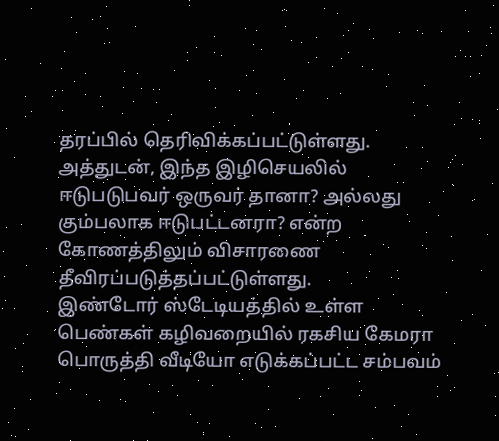தரப்பில் தெரிவிக்கப்பட்டுள்ளது. அத்துடன், இந்த இழிசெயலில் ஈடுபடுபவர் ஒருவர் தானா? அல்லது கும்பலாக ஈடுபட்டனரா? என்ற கோணத்திலும் விசாரணை தீவிரப்படுத்தப்பட்டுள்ளது.
இண்டோர் ஸ்டேடியத்தில் உள்ள பெண்கள் கழிவறையில் ரகசிய கேமரா பொருத்தி வீடியோ எடுக்கப்பட்ட சம்பவம்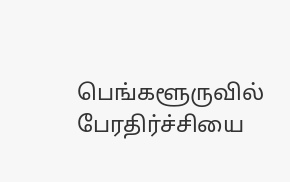பெங்களூருவில் பேரதிர்ச்சியை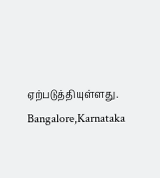ஏற்படுத்தியுள்ளது.
Bangalore,Karnataka